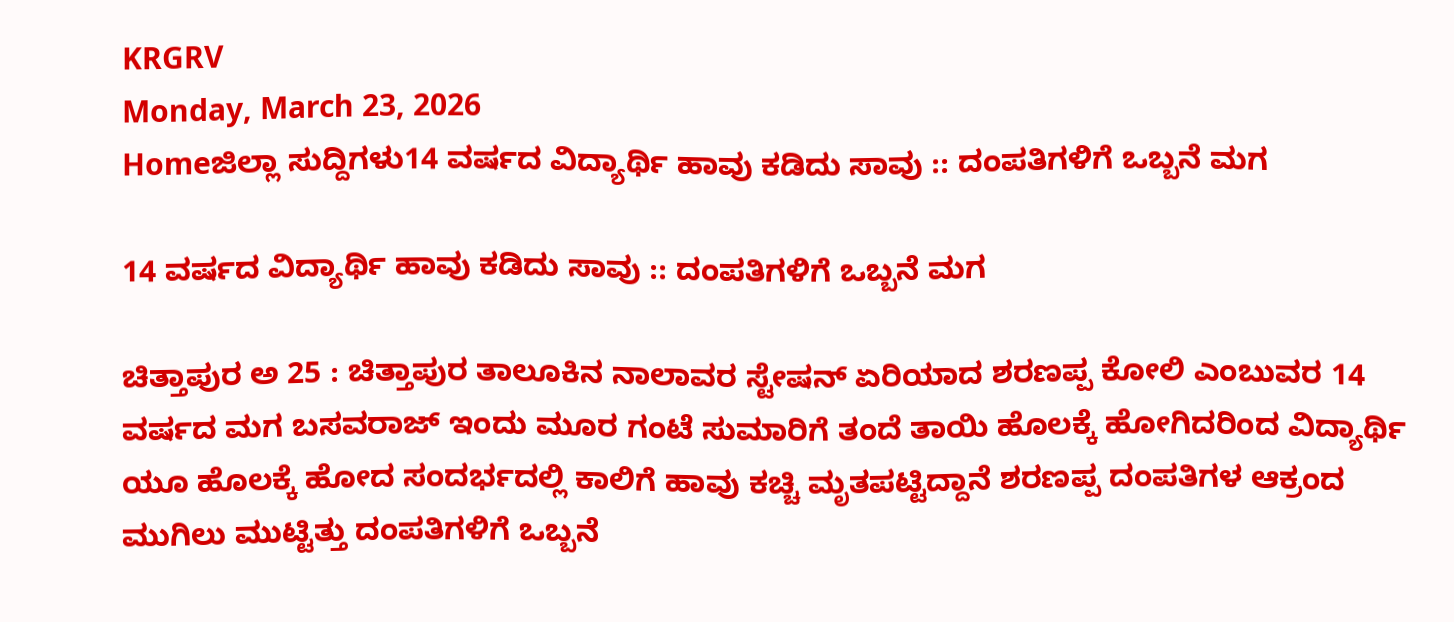KRGRV
Monday, March 23, 2026
Homeಜಿಲ್ಲಾ ಸುದ್ದಿಗಳು14 ವರ್ಷದ ವಿದ್ಯಾರ್ಥಿ ಹಾವು ಕಡಿದು ಸಾವು :: ದಂಪತಿಗಳಿಗೆ ಒಬ್ಬನೆ ಮಗ

14 ವರ್ಷದ ವಿದ್ಯಾರ್ಥಿ ಹಾವು ಕಡಿದು ಸಾವು :: ದಂಪತಿಗಳಿಗೆ ಒಬ್ಬನೆ ಮಗ

ಚಿತ್ತಾಪುರ ಅ 25 : ಚಿತ್ತಾಪುರ ತಾಲೂಕಿನ ನಾಲಾವರ ಸ್ಟೇಷನ್ ಏರಿಯಾದ ಶರಣಪ್ಪ ಕೋಲಿ ಎಂಬುವರ 14 ವರ್ಷದ ಮಗ ಬಸವರಾಜ್ ಇಂದು ಮೂರ ಗಂಟೆ ಸುಮಾರಿಗೆ ತಂದೆ ತಾಯಿ ಹೊಲಕ್ಕೆ ಹೋಗಿದರಿಂದ ವಿದ್ಯಾರ್ಥಿ ಯೂ ಹೊಲಕ್ಕೆ ಹೋದ ಸಂದರ್ಭದಲ್ಲಿ ಕಾಲಿಗೆ ಹಾವು ಕಚ್ಚಿ ಮೃತಪಟ್ಟಿದ್ದಾನೆ ಶರಣಪ್ಪ ದಂಪತಿಗಳ ಆಕ್ರಂದ ಮುಗಿಲು ಮುಟ್ಟಿತ್ತು ದಂಪತಿಗಳಿಗೆ ಒಬ್ಬನೆ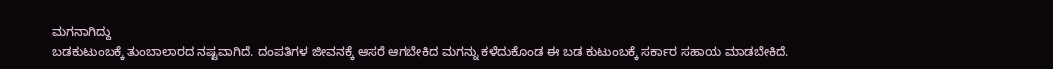ಮಗನಾಗಿದ್ದು
ಬಡಕುಟುಂಬಕ್ಕೆ ತುಂಬಾಲಾರದ ನಷ್ಟವಾಗಿದೆ. ದಂಪತಿಗಳ ಜೀವನಕ್ಕೆ ಆಸರೆ ಆಗಬೇಕಿದ ಮಗನ್ನು ಕಳೆದುಕೊಂಡ ಈ ಬಡ ಕುಟುಂಬಕ್ಕೆ ಸರ್ಕಾರ ಸಹಾಯ ಮಾಡಬೇಕಿದೆ.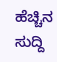ಹೆಚ್ಚಿನ ಸುದ್ದಿ